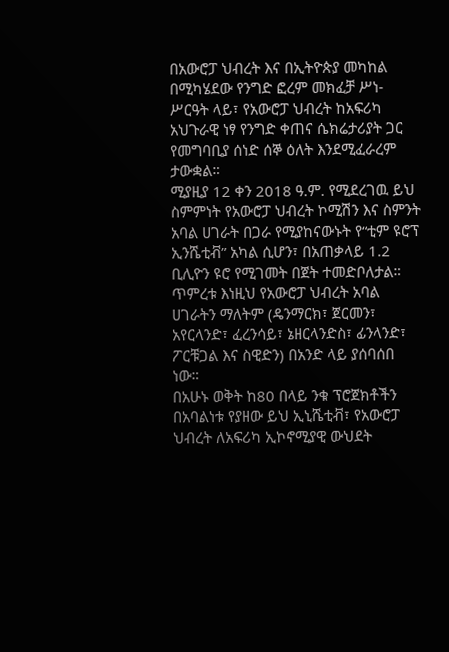በአውሮፓ ህብረት እና በኢትዮጵያ መካከል በሚካሄደው የንግድ ፎረም መክፈቻ ሥነ-ሥርዓት ላይ፣ የአውሮፓ ህብረት ከአፍሪካ አህጉራዊ ነፃ የንግድ ቀጠና ሴክሬታሪያት ጋር የመግባቢያ ሰነድ ሰኞ ዕለት እንደሚፈራረም ታውቋል።
ሚያዚያ 12 ቀን 2018 ዓ.ም. የሚደረገዉ ይህ ስምምነት የአውሮፓ ህብረት ኮሚሽን እና ስምንት አባል ሀገራት በጋራ የሚያከናውኑት የ“ቲም ዩሮፕ ኢንሼቲቭ” አካል ሲሆን፣ በአጠቃላይ 1.2 ቢሊዮን ዩሮ የሚገመት በጀት ተመድቦለታል።
ጥምረቱ እነዚህ የአውሮፓ ህብረት አባል ሀገራትን ማለትም (ዴንማርክ፣ ጀርመን፣ አየርላንድ፣ ፈረንሳይ፣ ኔዘርላንድስ፣ ፊንላንድ፣ ፖርቹጋል እና ስዊድን) በአንድ ላይ ያሰባሰበ ነው።
በአሁኑ ወቅት ከ80 በላይ ንቁ ፕሮጀክቶችን በአባልነቱ የያዘው ይህ ኢኒሼቲቭ፣ የአውሮፓ ህብረት ለአፍሪካ ኢኮኖሚያዊ ውህደት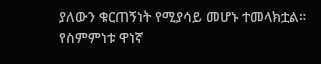ያለውን ቁርጠኝነት የሚያሳይ መሆኑ ተመላክቷል።
የስምምነቱ ዋነኛ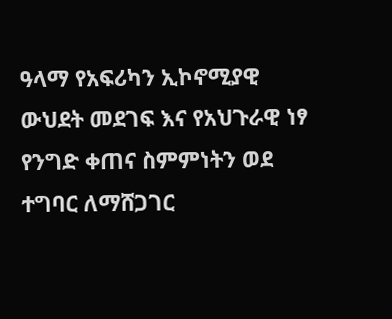ዓላማ የአፍሪካን ኢኮኖሚያዊ ውህደት መደገፍ እና የአህጉራዊ ነፃ የንግድ ቀጠና ስምምነትን ወደ ተግባር ለማሸጋገር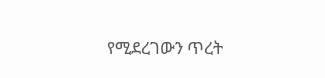የሚደረገውን ጥረት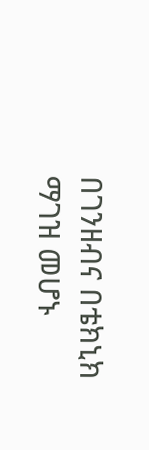በገንዘብና በቴክኒክ ማገዝ መሆኑ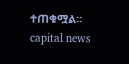ተጠቁሟል።
capital news